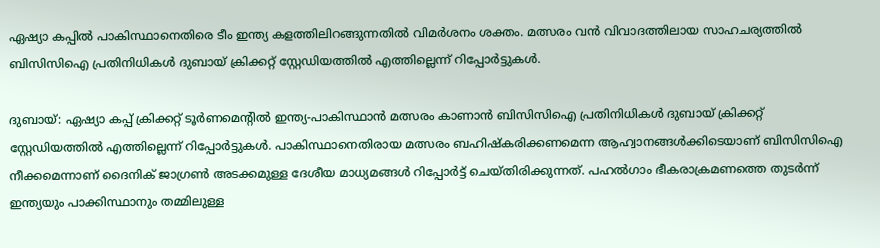ഏഷ്യാ കപ്പില്‍ പാകിസ്ഥാനെതിരെ ടീം ഇന്ത്യ കളത്തിലിറങ്ങുന്നതില്‍ വിമര്‍ശനം ശക്തം. മത്സരം വന്‍ വിവാദത്തിലായ സാഹചര്യത്തില്‍ ബിസിസിഐ പ്രതിനിധികൾ ദുബായ് ക്രിക്കറ്റ് സ്റ്റേഡിയത്തിൽ എത്തില്ലെന്ന് റിപ്പോര്‍ട്ടുകള്‍.

ദുബായ്: ഏഷ്യാ കപ്പ് ക്രിക്കറ്റ് ടൂര്‍ണമെന്‍റില്‍ ഇന്ത്യ-പാകിസ്ഥാൻ മത്സരം കാണാൻ ബിസിസിഐ പ്രതിനിധികൾ ദുബായ് ക്രിക്കറ്റ് സ്റ്റേഡിയത്തിൽ എത്തില്ലെന്ന് റിപ്പോര്‍ട്ടുകള്‍. പാകിസ്ഥാനെതിരായ മത്സരം ബഹിഷ്‌കരിക്കണമെന്ന ആഹ്വാനങ്ങൾക്കിടെയാണ് ബിസിസിഐ നീക്കമെന്നാണ് ദൈനിക് ജാഗ്രണ്‍ അടക്കമുള്ള ദേശീയ മാധ്യമങ്ങള്‍ റിപ്പോര്‍ട്ട് ചെയ്‌തിരിക്കുന്നത്. പഹൽഗാം ഭീകരാക്രമണത്തെ തുടർന്ന് ഇന്ത്യയും പാക്കിസ്ഥാനും തമ്മിലുള്ള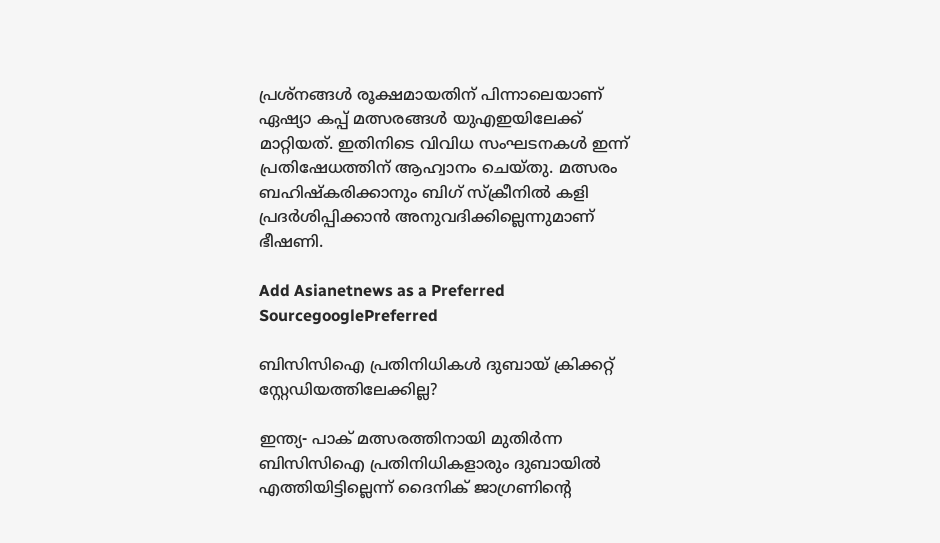പ്രശ്‌നങ്ങൾ രൂക്ഷമായതിന് പിന്നാലെയാണ് ഏഷ്യാ കപ്പ് മത്സരങ്ങൾ യുഎഇയിലേക്ക് മാറ്റിയത്. ഇതിനിടെ വിവിധ സംഘടനകൾ ഇന്ന് പ്രതിഷേധത്തിന് ആഹ്വാനം ചെയ്‌തു. മത്സരം ബഹിഷ്‌കരിക്കാനും ബിഗ് സ്ക്രീനിൽ കളി പ്രദർശിപ്പിക്കാൻ അനുവദിക്കില്ലെന്നുമാണ് ഭീഷണി.

Add Asianetnews as a Preferred SourcegooglePreferred

ബിസിസിഐ പ്രതിനിധികള്‍ ദുബായ് ക്രിക്കറ്റ് സ്റ്റേഡിയത്തിലേക്കില്ല?

ഇന്ത്യ- പാക് മത്സരത്തിനായി മുതിര്‍ന്ന ബിസിസിഐ പ്രതിനിധികളാരും ദുബായില്‍ എത്തിയിട്ടില്ലെന്ന് ദൈനിക് ജാഗ്രണിന്‍റെ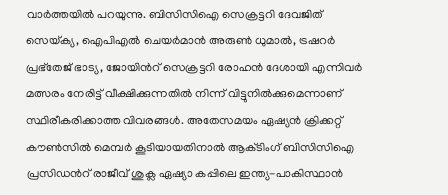വാര്‍ത്തയില്‍ പറയുന്നു. ബിസിസിഐ സെക്രട്ടറി ദേവജിത് സെയ്‌ക്യ, ഐപിഎല്‍ ചെയര്‍മാന്‍ അരുണ്‍ ധുമാല്‍, ട്രഷറര്‍ പ്രഭ്‌തേജ് ഭാട്യ, ജോയിന്‍റ് സെക്രട്ടറി രോഹന്‍ ദേശായി എന്നിവര്‍ മത്സരം നേരിട്ട് വീക്ഷിക്കുന്നതില്‍ നിന്ന് വിട്ടുനില്‍ക്കുമെന്നാണ് സ്ഥിരീകരിക്കാത്ത വിവരങ്ങള്‍. അതേസമയം ഏഷ്യന്‍ ക്രിക്കറ്റ് കൗണ്‍സില്‍ മെമ്പര്‍ കൂടിയായതിനാല്‍ ആക്‌ടിംഗ് ബിസിസിഐ പ്രസിഡന്‍റ് രാജീവ് ശുക്ല ഏഷ്യാ കപ്പിലെ ഇന്ത്യ-പാകിസ്ഥാന്‍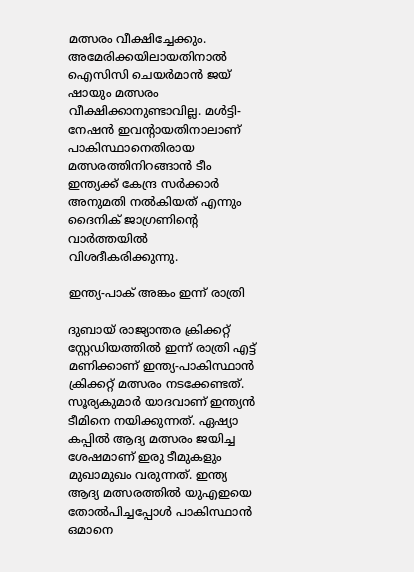മത്സരം വീക്ഷിച്ചേക്കും. അമേരിക്കയിലായതിനാല്‍ ഐസിസി ചെയര്‍മാന്‍ ജയ് ഷായും മത്സരം വീക്ഷിക്കാനുണ്ടാവില്ല. മള്‍ട്ടി-നേഷന്‍ ഇവന്‍റായതിനാലാണ് പാകിസ്ഥാനെതിരായ മത്സരത്തിനിറങ്ങാന്‍ ടീം ഇന്ത്യക്ക് കേന്ദ്ര സര്‍ക്കാര്‍ അനുമതി നല്‍കിയത് എന്നും ദൈനിക് ജാഗ്രണിന്‍റെ വാര്‍ത്തയില്‍ വിശദീകരിക്കുന്നു.

ഇന്ത്യ-പാക് അങ്കം ഇന്ന് രാത്രി

ദുബായ് രാജ്യാന്തര ക്രിക്കറ്റ് സ്റ്റേഡിയത്തില്‍ ഇന്ന് രാത്രി എട്ട് മണിക്കാണ് ഇന്ത്യ-പാകിസ്ഥാന്‍ ക്രിക്കറ്റ് മത്സരം നടക്കേണ്ടത്. സൂര്യകുമാര്‍ യാദവാണ് ഇന്ത്യന്‍ ടീമിനെ നയിക്കുന്നത്. ഏഷ്യാ കപ്പില്‍ ആദ്യ മത്സരം ജയിച്ച ശേഷമാണ് ഇരു ടീമുകളും മുഖാമുഖം വരുന്നത്. ഇന്ത്യ ആദ്യ മത്സരത്തില്‍ യുഎഇയെ തോല്‍പിച്ചപ്പോള്‍ പാകിസ്ഥാന്‍ ഒമാനെ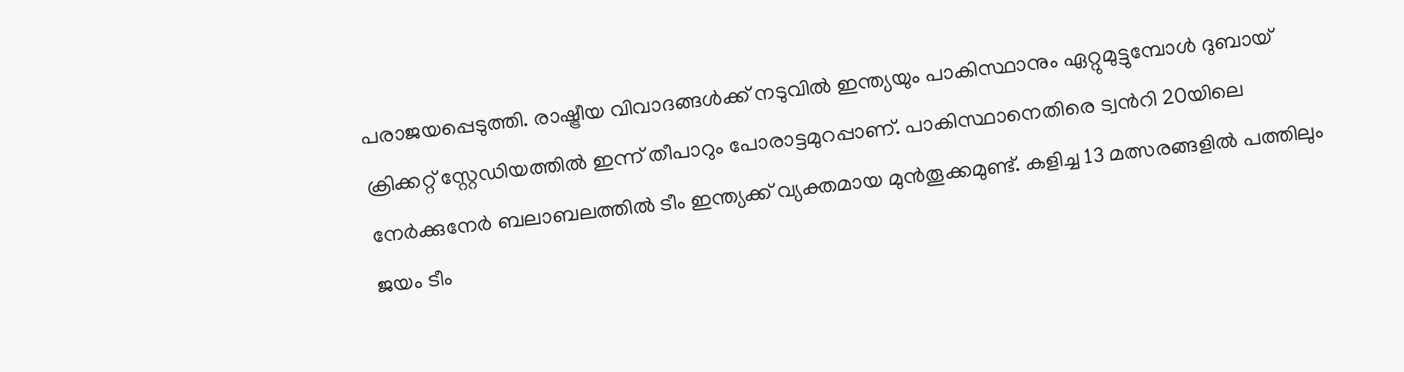പരാജയപ്പെടുത്തി. രാഷ്ട്രീയ വിവാദങ്ങൾക്ക് നടുവിൽ ഇന്ത്യയും പാകിസ്ഥാനും ഏറ്റുമുട്ടുമ്പോള്‍ ദുബായ് ക്രിക്കറ്റ് സ്റ്റേഡിയത്തില്‍ ഇന്ന് തീപാറും പോരാട്ടമുറപ്പാണ്. പാകിസ്ഥാനെതിരെ ട്വന്‍റി 20യിലെ നേർക്കുനേർ ബലാബലത്തിൽ ടീം ഇന്ത്യക്ക് വ്യക്തമായ മുൻതൂക്കമുണ്ട്. കളിച്ച 13 മത്സരങ്ങളിൽ പത്തിലും ജയം ടീം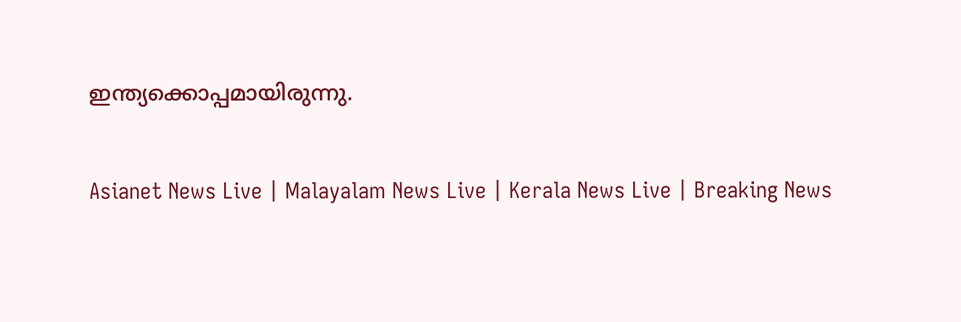ഇന്ത്യക്കൊപ്പമായിരുന്നു.

Asianet News Live | Malayalam News Live | Kerala News Live | Breaking News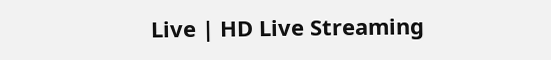Live | HD Live Streaming